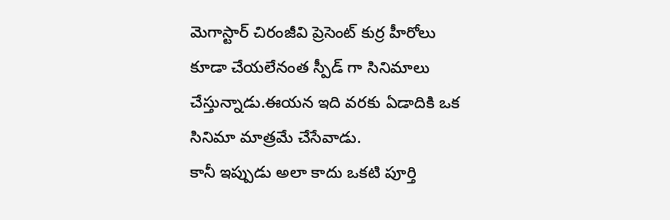మెగాస్టార్ చిరంజీవి ప్రెసెంట్ కుర్ర హీరోలు కూడా చేయలేనంత స్పీడ్ గా సినిమాలు చేస్తున్నాడు.ఈయన ఇది వరకు ఏడాదికి ఒక సినిమా మాత్రమే చేసేవాడు.
కానీ ఇప్పుడు అలా కాదు ఒకటి పూర్తి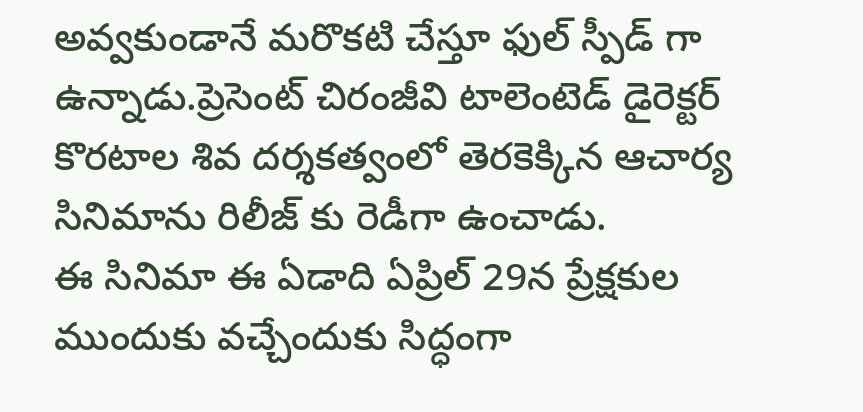అవ్వకుండానే మరొకటి చేస్తూ ఫుల్ స్పీడ్ గా ఉన్నాడు.ప్రెసెంట్ చిరంజీవి టాలెంటెడ్ డైరెక్టర్ కొరటాల శివ దర్శకత్వంలో తెరకెక్కిన ఆచార్య సినిమాను రిలీజ్ కు రెడీగా ఉంచాడు.
ఈ సినిమా ఈ ఏడాది ఏప్రిల్ 29న ప్రేక్షకుల ముందుకు వచ్చేందుకు సిద్ధంగా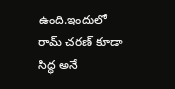ఉంది.ఇందులో రామ్ చరణ్ కూడా సిద్ధ అనే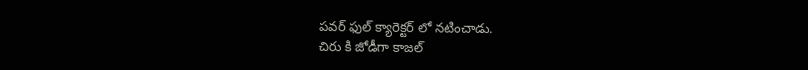పవర్ ఫుల్ క్యారెక్టర్ లో నటించాడు.
చిరు కి జోడీగా కాజల్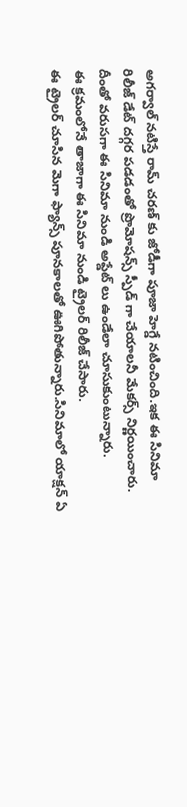అగర్వాల్ నటిస్తే రామ్ చరణ్ కు జోడీగా పూజా హెగ్డే నటించింది.ఇక ఈ సినిమా రిలీజ్ డేట్ దగ్గర పడడంతో ప్రొమోషన్స్ స్పీడ్ గా చేయాలనీ మేకర్స్ నిర్ణయించారు.
దీంతో వరుసగా ఈ సినిమా నుండి అప్డేట్ లు ఉండేలా చూసుకుంటున్నారు.
ఈ క్రమంలోనే తాజాగా ఈ సినిమా నుండి ట్రైలర్ రిలీజ్ చేసారు.
ఈ ట్రైలర్ చూసిన మెగా ఫ్యాన్స్ పూనకాలతో ఊగిపోతున్నారు.సినిమాలో యాక్షన్ ఏ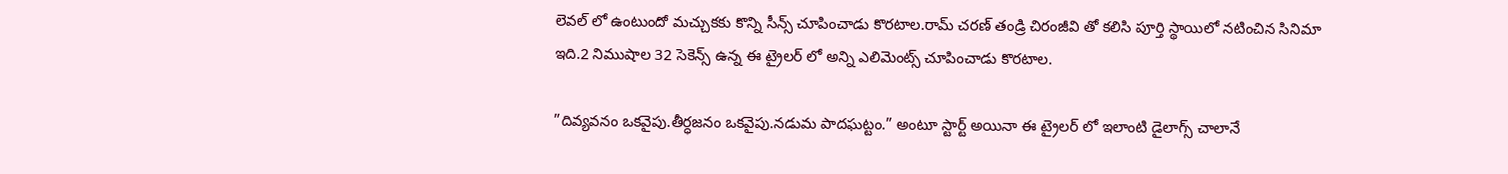లెవల్ లో ఉంటుందో మచ్చుకకు కొన్ని సీన్స్ చూపించాడు కొరటాల.రామ్ చరణ్ తండ్రి చిరంజీవి తో కలిసి పూర్తి స్థాయిలో నటించిన సినిమా ఇది.2 నిముషాల 32 సెకెన్స్ ఉన్న ఈ ట్రైలర్ లో అన్ని ఎలిమెంట్స్ చూపించాడు కొరటాల.

”దివ్యవనం ఒకవైపు.తీర్ధజనం ఒకవైపు.నడుమ పాదఘట్టం.” అంటూ స్టార్ట్ అయినా ఈ ట్రైలర్ లో ఇలాంటి డైలాగ్స్ చాలానే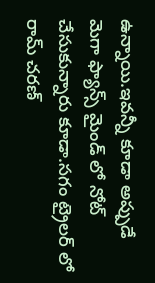ఉన్నాయి.ఇవన్నీ కూడా అప్పుడే మెగా ఫ్యాన్స్ మైండ్ లో నోట్ చేసుకున్నారు కూడా.సగం ట్రైలర్ లో రామ్ చరణ్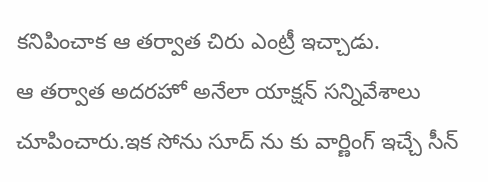కనిపించాక ఆ తర్వాత చిరు ఎంట్రీ ఇచ్చాడు.
ఆ తర్వాత అదరహో అనేలా యాక్షన్ సన్నివేశాలు చూపించారు.ఇక సోను సూద్ ను కు వార్ణింగ్ ఇచ్చే సీన్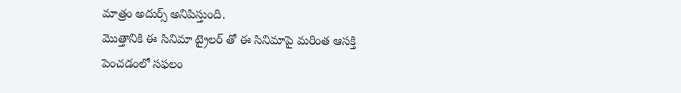మాత్రం అదుర్స్ అనిపిస్తుంది.
మొత్తానికి ఈ సినిమా ట్రైలర్ తో ఈ సినిమాపై మరింత ఆసక్తి పెంచడంలో సఫలం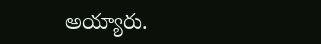అయ్యారు.